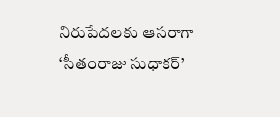నిరుపేదలకు ఆసరాగా ‘సీతంరాజు సుధాకర్’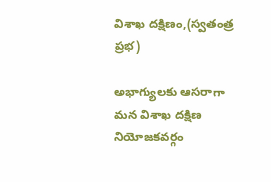విశాఖ దక్షిణం,(స్వతంత్ర ప్రభ)

అభాగ్యులకు ఆసరాగా మన విశాఖ దక్షిణ నియోజకవర్గం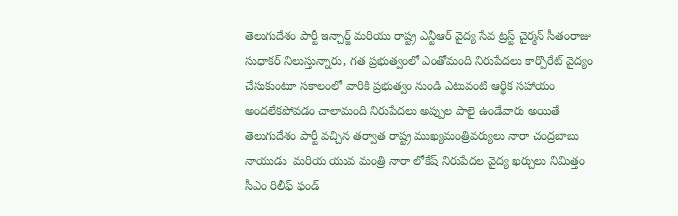తెలుగుదేశం పార్టీ ఇన్చార్జ్ మరియు రాష్ట్ర ఎన్టీఆర్ వైద్య సేవ ట్రస్ట్ చైర్మన్ సీతంరాజు సుధాకర్ నిలుస్తున్నారు, గత ప్రభుత్వంలో ఎంతోమంది నిరుపేదలు కార్పొరేట్ వైద్యం చేసుకుంటూ సకాలంలో వారికి ప్రభుత్వం నుండి ఎటువంటి ఆర్థిక సహాయం అందలేకపోవడం చాలామంది నిరుపేదలు అప్పుల పాలై ఉండేవారు అయితే తెలుగుదేశం పార్టీ వచ్చిన తర్వాత రాష్ట్ర ముఖ్యమంత్రివర్యులు నారా చంద్రబాబు నాయుడు  మరియ యువ మంత్రి నారా లోకేష్ నిరుపేదల వైద్య ఖర్చులు నిమిత్తం సీఎం రిలీఫ్ ఫండ్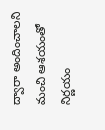ద్వారా అందించాలని మంచి ఆశయంతో నిర్ణయం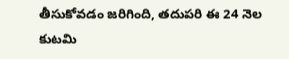తీసుకోవడం జరిగింది, తదుపరి ఈ 24 నెల కుటమి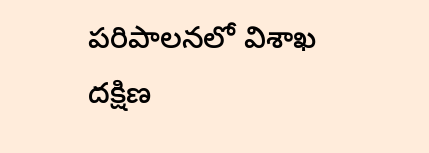పరిపాలనలో విశాఖ దక్షిణ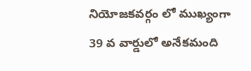నియోజకవర్గం లో ముఖ్యంగా 39 వ వార్డులో అనేకమంది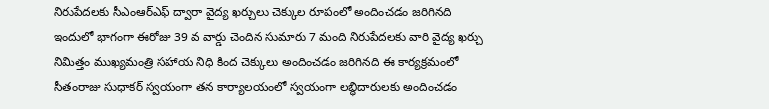నిరుపేదలకు సీఎంఆర్ఎఫ్ ద్వారా వైద్య ఖర్చులు చెక్కుల రూపంలో అందించడం జరిగినది ఇందులో భాగంగా ఈరోజు 39 వ వార్డు చెందిన సుమారు 7 మంది నిరుపేదలకు వారి వైద్య ఖర్చు నిమిత్తం ముఖ్యమంత్రి సహాయ నిధి కింద చెక్కులు అందించడం జరిగినది ఈ కార్యక్రమంలో సీతంరాజు సుధాకర్ స్వయంగా తన కార్యాలయంలో స్వయంగా లబ్ధిదారులకు అందించడం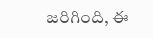జరిగింది, ఈ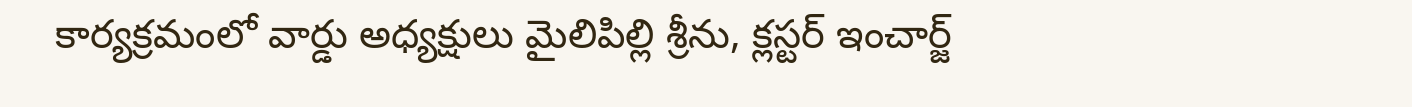కార్యక్రమంలో వార్డు అధ్యక్షులు మైలిపిల్లి శ్రీను, క్లస్టర్ ఇంచార్జ్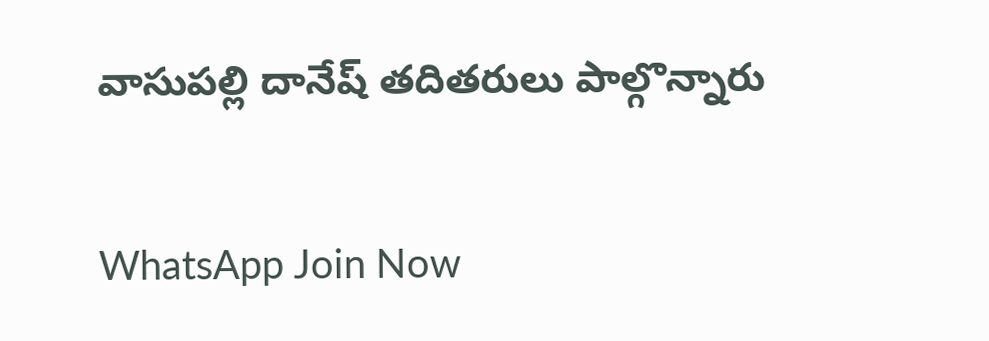వాసుపల్లి దానేష్ తదితరులు పాల్గొన్నారు

WhatsApp Join Now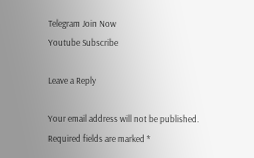Telegram Join Now
Youtube Subscribe

Leave a Reply

Your email address will not be published. Required fields are marked *